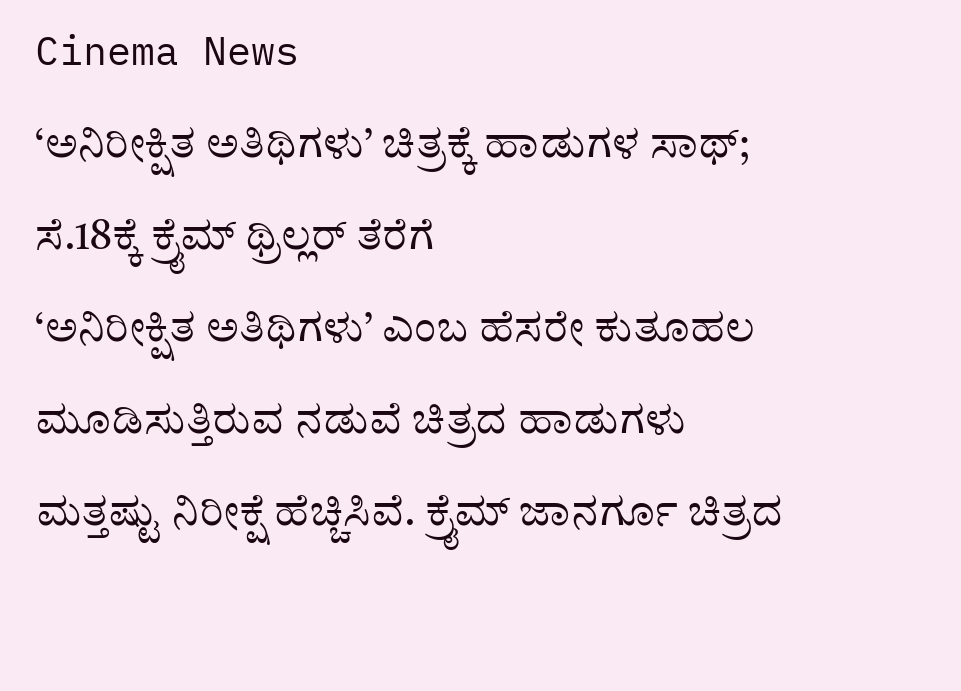Cinema News
‘ಅನಿರೀಕ್ಷಿತ ಅತಿಥಿಗಳು’ ಚಿತ್ರಕ್ಕೆ ಹಾಡುಗಳ ಸಾಥ್; ಸೆ.18ಕ್ಕೆ ಕ್ರೈಮ್ ಥ್ರಿಲ್ಲರ್ ತೆರೆಗೆ
‘ಅನಿರೀಕ್ಷಿತ ಅತಿಥಿಗಳು’ ಎಂಬ ಹೆಸರೇ ಕುತೂಹಲ ಮೂಡಿಸುತ್ತಿರುವ ನಡುವೆ ಚಿತ್ರದ ಹಾಡುಗಳು ಮತ್ತಷ್ಟು ನಿರೀಕ್ಷೆ ಹೆಚ್ಚಿಸಿವೆ. ಕ್ರೈಮ್ ಜಾನರ್ಗೂ ಚಿತ್ರದ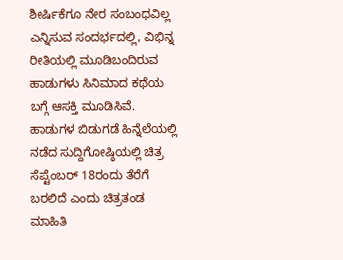ಶೀರ್ಷಿಕೆಗೂ ನೇರ ಸಂಬಂಧವಿಲ್ಲ ಎನ್ನಿಸುವ ಸಂದರ್ಭದಲ್ಲಿ, ವಿಭಿನ್ನ ರೀತಿಯಲ್ಲಿ ಮೂಡಿಬಂದಿರುವ ಹಾಡುಗಳು ಸಿನಿಮಾದ ಕಥೆಯ ಬಗ್ಗೆ ಆಸಕ್ತಿ ಮೂಡಿಸಿವೆ. ಹಾಡುಗಳ ಬಿಡುಗಡೆ ಹಿನ್ನೆಲೆಯಲ್ಲಿ ನಡೆದ ಸುದ್ದಿಗೋಷ್ಠಿಯಲ್ಲಿ ಚಿತ್ರ ಸೆಪ್ಟೆಂಬರ್ 18ರಂದು ತೆರೆಗೆ ಬರಲಿದೆ ಎಂದು ಚಿತ್ರತಂಡ ಮಾಹಿತಿ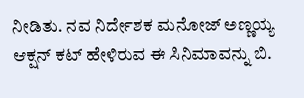ನೀಡಿತು. ನವ ನಿರ್ದೇಶಕ ಮನೋಜ್ ಅಣ್ಣಯ್ಯ ಆಕ್ಷನ್ ಕಟ್ ಹೇಳಿರುವ ಈ ಸಿನಿಮಾವನ್ನು ಬಿ.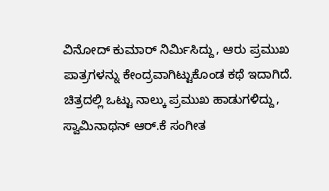ವಿನೋದ್ ಕುಮಾರ್ ನಿರ್ಮಿಸಿದ್ದು, ಆರು ಪ್ರಮುಖ ಪಾತ್ರಗಳನ್ನು ಕೇಂದ್ರವಾಗಿಟ್ಟುಕೊಂಡ ಕಥೆ ಇದಾಗಿದೆ.
ಚಿತ್ರದಲ್ಲಿ ಒಟ್ಟು ನಾಲ್ಕು ಪ್ರಮುಖ ಹಾಡುಗಳಿದ್ದು, ಸ್ವಾಮಿನಾಥನ್ ಆರ್.ಕೆ ಸಂಗೀತ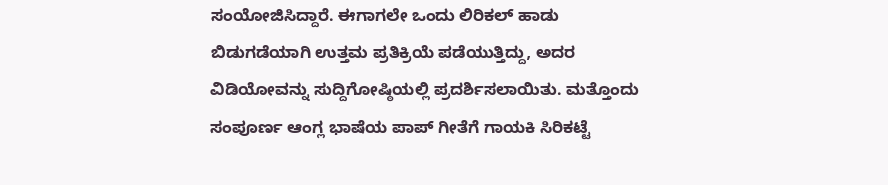ಸಂಯೋಜಿಸಿದ್ದಾರೆ. ಈಗಾಗಲೇ ಒಂದು ಲಿರಿಕಲ್ ಹಾಡು ಬಿಡುಗಡೆಯಾಗಿ ಉತ್ತಮ ಪ್ರತಿಕ್ರಿಯೆ ಪಡೆಯುತ್ತಿದ್ದು, ಅದರ ವಿಡಿಯೋವನ್ನು ಸುದ್ದಿಗೋಷ್ಠಿಯಲ್ಲಿ ಪ್ರದರ್ಶಿಸಲಾಯಿತು. ಮತ್ತೊಂದು ಸಂಪೂರ್ಣ ಆಂಗ್ಲ ಭಾಷೆಯ ಪಾಪ್ ಗೀತೆಗೆ ಗಾಯಕಿ ಸಿರಿಕಟ್ಟೆ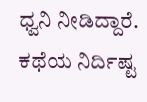ಧ್ವನಿ ನೀಡಿದ್ದಾರೆ. ಕಥೆಯ ನಿರ್ದಿಷ್ಟ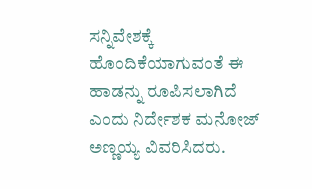ಸನ್ನಿವೇಶಕ್ಕೆ ಹೊಂದಿಕೆಯಾಗುವಂತೆ ಈ ಹಾಡನ್ನು ರೂಪಿಸಲಾಗಿದೆ ಎಂದು ನಿರ್ದೇಶಕ ಮನೋಜ್ ಅಣ್ಣಯ್ಯ ವಿವರಿಸಿದರು.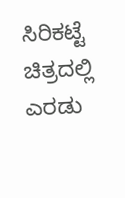ಸಿರಿಕಟ್ಟೆ ಚಿತ್ರದಲ್ಲಿ ಎರಡು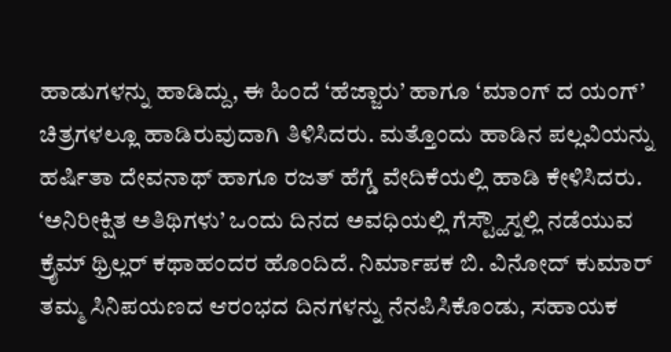ಹಾಡುಗಳನ್ನು ಹಾಡಿದ್ದು, ಈ ಹಿಂದೆ ‘ಹೆಜ್ಜಾರು’ ಹಾಗೂ ‘ಮಾಂಗ್ ದ ಯಂಗ್’ ಚಿತ್ರಗಳಲ್ಲೂ ಹಾಡಿರುವುದಾಗಿ ತಿಳಿಸಿದರು. ಮತ್ತೊಂದು ಹಾಡಿನ ಪಲ್ಲವಿಯನ್ನು ಹರ್ಷಿತಾ ದೇವನಾಥ್ ಹಾಗೂ ರಜತ್ ಹೆಗ್ಡೆ ವೇದಿಕೆಯಲ್ಲಿ ಹಾಡಿ ಕೇಳಿಸಿದರು.
‘ಅನಿರೀಕ್ಷಿತ ಅತಿಥಿಗಳು’ ಒಂದು ದಿನದ ಅವಧಿಯಲ್ಲಿ ಗೆಸ್ಟ್ಹೌಸ್ನಲ್ಲಿ ನಡೆಯುವ ಕ್ರೈಮ್ ಥ್ರಿಲ್ಲರ್ ಕಥಾಹಂದರ ಹೊಂದಿದೆ. ನಿರ್ಮಾಪಕ ಬಿ. ವಿನೋದ್ ಕುಮಾರ್ ತಮ್ಮ ಸಿನಿಪಯಣದ ಆರಂಭದ ದಿನಗಳನ್ನು ನೆನಪಿಸಿಕೊಂಡು, ಸಹಾಯಕ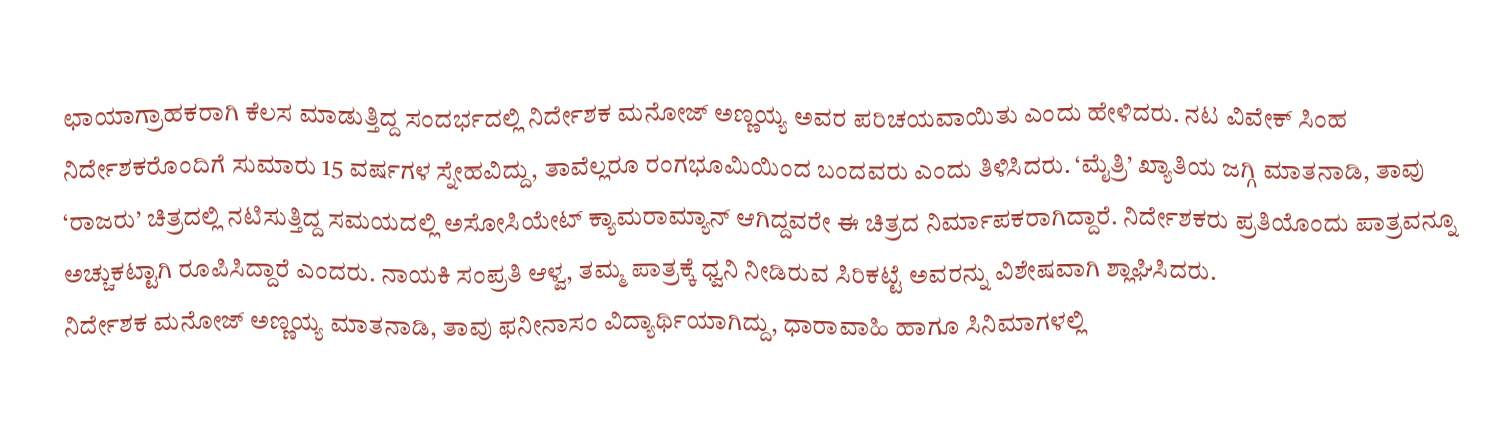ಛಾಯಾಗ್ರಾಹಕರಾಗಿ ಕೆಲಸ ಮಾಡುತ್ತಿದ್ದ ಸಂದರ್ಭದಲ್ಲಿ ನಿರ್ದೇಶಕ ಮನೋಜ್ ಅಣ್ಣಯ್ಯ ಅವರ ಪರಿಚಯವಾಯಿತು ಎಂದು ಹೇಳಿದರು. ನಟ ವಿವೇಕ್ ಸಿಂಹ ನಿರ್ದೇಶಕರೊಂದಿಗೆ ಸುಮಾರು 15 ವರ್ಷಗಳ ಸ್ನೇಹವಿದ್ದು, ತಾವೆಲ್ಲರೂ ರಂಗಭೂಮಿಯಿಂದ ಬಂದವರು ಎಂದು ತಿಳಿಸಿದರು. ‘ಮೈತ್ರಿ’ ಖ್ಯಾತಿಯ ಜಗ್ಗಿ ಮಾತನಾಡಿ, ತಾವು ‘ರಾಜರು’ ಚಿತ್ರದಲ್ಲಿ ನಟಿಸುತ್ತಿದ್ದ ಸಮಯದಲ್ಲಿ ಅಸೋಸಿಯೇಟ್ ಕ್ಯಾಮರಾಮ್ಯಾನ್ ಆಗಿದ್ದವರೇ ಈ ಚಿತ್ರದ ನಿರ್ಮಾಪಕರಾಗಿದ್ದಾರೆ. ನಿರ್ದೇಶಕರು ಪ್ರತಿಯೊಂದು ಪಾತ್ರವನ್ನೂ ಅಚ್ಚುಕಟ್ಟಾಗಿ ರೂಪಿಸಿದ್ದಾರೆ ಎಂದರು. ನಾಯಕಿ ಸಂಪ್ರತಿ ಆಳ್ವ, ತಮ್ಮ ಪಾತ್ರಕ್ಕೆ ಧ್ವನಿ ನೀಡಿರುವ ಸಿರಿಕಟ್ಟೆ ಅವರನ್ನು ವಿಶೇಷವಾಗಿ ಶ್ಲಾಘಿಸಿದರು.
ನಿರ್ದೇಶಕ ಮನೋಜ್ ಅಣ್ಣಯ್ಯ ಮಾತನಾಡಿ, ತಾವು ಫನೀನಾಸಂ ವಿದ್ಯಾರ್ಥಿಯಾಗಿದ್ದು, ಧಾರಾವಾಹಿ ಹಾಗೂ ಸಿನಿಮಾಗಳಲ್ಲಿ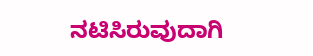ನಟಿಸಿರುವುದಾಗಿ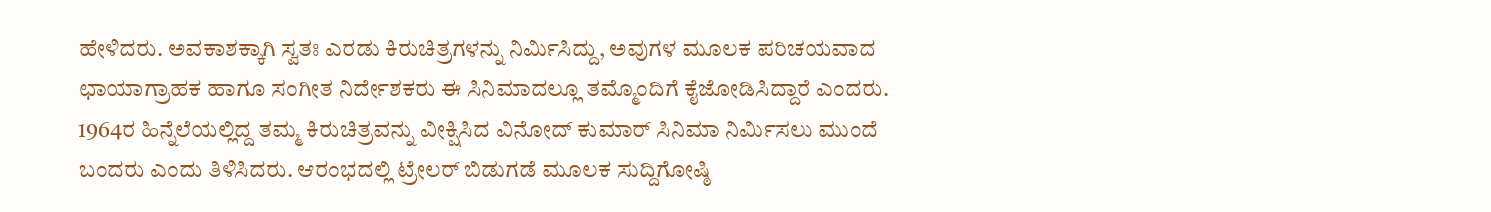ಹೇಳಿದರು. ಅವಕಾಶಕ್ಕಾಗಿ ಸ್ವತಃ ಎರಡು ಕಿರುಚಿತ್ರಗಳನ್ನು ನಿರ್ಮಿಸಿದ್ದು, ಅವುಗಳ ಮೂಲಕ ಪರಿಚಯವಾದ ಛಾಯಾಗ್ರಾಹಕ ಹಾಗೂ ಸಂಗೀತ ನಿರ್ದೇಶಕರು ಈ ಸಿನಿಮಾದಲ್ಲೂ ತಮ್ಮೊಂದಿಗೆ ಕೈಜೋಡಿಸಿದ್ದಾರೆ ಎಂದರು. 1964ರ ಹಿನ್ನೆಲೆಯಲ್ಲಿದ್ದ ತಮ್ಮ ಕಿರುಚಿತ್ರವನ್ನು ವೀಕ್ಷಿಸಿದ ವಿನೋದ್ ಕುಮಾರ್ ಸಿನಿಮಾ ನಿರ್ಮಿಸಲು ಮುಂದೆ ಬಂದರು ಎಂದು ತಿಳಿಸಿದರು. ಆರಂಭದಲ್ಲಿ ಟ್ರೇಲರ್ ಬಿಡುಗಡೆ ಮೂಲಕ ಸುದ್ದಿಗೋಷ್ಠಿ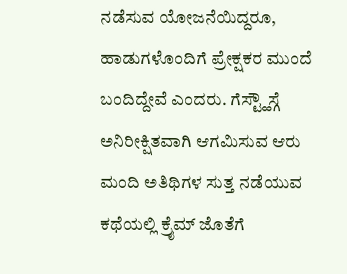ನಡೆಸುವ ಯೋಜನೆಯಿದ್ದರೂ, ಹಾಡುಗಳೊಂದಿಗೆ ಪ್ರೇಕ್ಷಕರ ಮುಂದೆ ಬಂದಿದ್ದೇವೆ ಎಂದರು. ಗೆಸ್ಟ್ಹೌಸ್ಗೆ ಅನಿರೀಕ್ಷಿತವಾಗಿ ಆಗಮಿಸುವ ಆರು ಮಂದಿ ಅತಿಥಿಗಳ ಸುತ್ತ ನಡೆಯುವ ಕಥೆಯಲ್ಲಿ ಕ್ರೈಮ್ ಜೊತೆಗೆ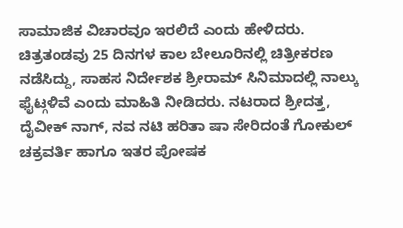ಸಾಮಾಜಿಕ ವಿಚಾರವೂ ಇರಲಿದೆ ಎಂದು ಹೇಳಿದರು. ಚಿತ್ರತಂಡವು 25 ದಿನಗಳ ಕಾಲ ಬೇಲೂರಿನಲ್ಲಿ ಚಿತ್ರೀಕರಣ ನಡೆಸಿದ್ದು, ಸಾಹಸ ನಿರ್ದೇಶಕ ಶ್ರೀರಾಮ್ ಸಿನಿಮಾದಲ್ಲಿ ನಾಲ್ಕು ಫೈಟ್ಗಳಿವೆ ಎಂದು ಮಾಹಿತಿ ನೀಡಿದರು. ನಟರಾದ ಶ್ರೀದತ್ತ, ದೈವೀಕ್ ನಾಗ್, ನವ ನಟಿ ಹರಿತಾ ಷಾ ಸೇರಿದಂತೆ ಗೋಕುಲ್ ಚಕ್ರವರ್ತಿ ಹಾಗೂ ಇತರ ಪೋಷಕ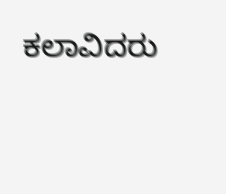ಕಲಾವಿದರು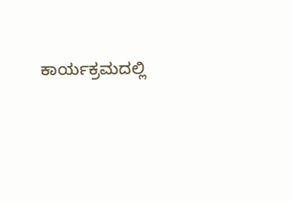ಕಾರ್ಯಕ್ರಮದಲ್ಲಿ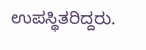ಉಪಸ್ಥಿತರಿದ್ದರು.